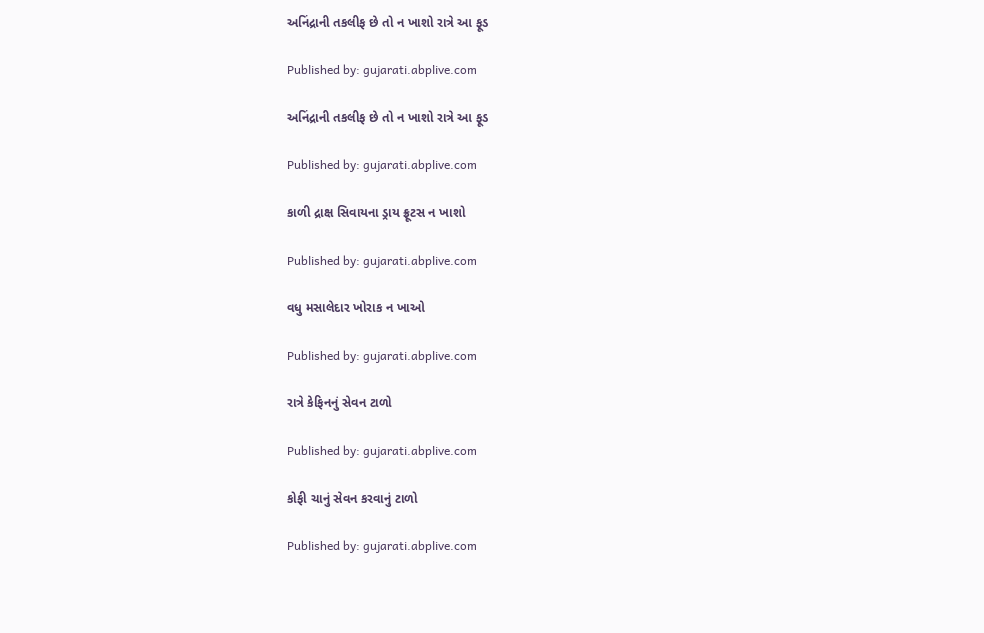અનિંદ્રાની તકલીફ છે તો ન ખાશો રાત્રે આ ફૂડ

Published by: gujarati.abplive.com

અનિંદ્રાની તકલીફ છે તો ન ખાશો રાત્રે આ ફૂડ

Published by: gujarati.abplive.com

કાળી દ્રાક્ષ સિવાયના ડ્રાય ફ્રૂટસ ન ખાશો

Published by: gujarati.abplive.com

વધુ મસાલેદાર ખોરાક ન ખાઓ

Published by: gujarati.abplive.com

રાત્રે કેફિનનું સેવન ટાળો

Published by: gujarati.abplive.com

કોફી ચાનું સેવન કરવાનું ટાળો

Published by: gujarati.abplive.com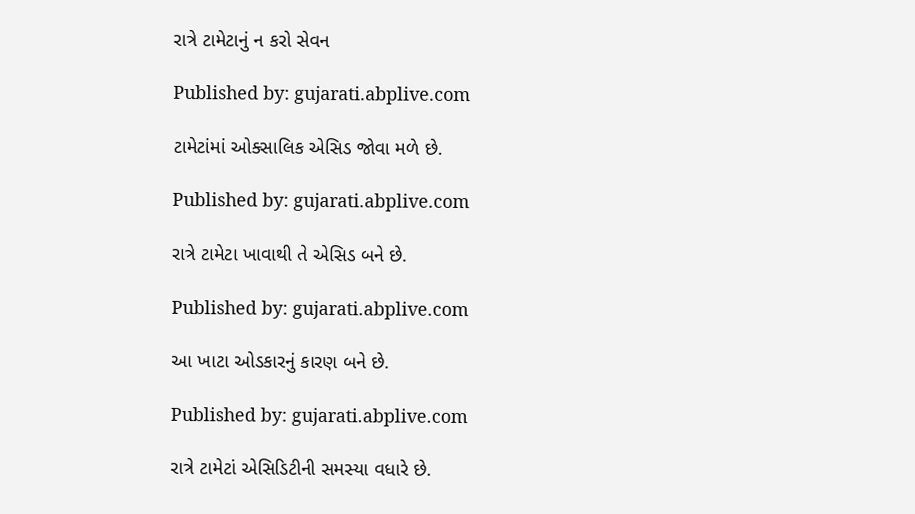રાત્રે ટામેટાનું ન કરો સેવન

Published by: gujarati.abplive.com

ટામેટાંમાં ઓક્સાલિક એસિડ જોવા મળે છે.

Published by: gujarati.abplive.com

રાત્રે ટામેટા ખાવાથી તે એસિડ બને છે.

Published by: gujarati.abplive.com

આ ખાટા ઓડકારનું કારણ બને છે.

Published by: gujarati.abplive.com

રાત્રે ટામેટાં એસિડિટીની સમસ્યા વધારે છે.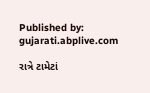Published by: gujarati.abplive.com

રાત્રે ટામેટાં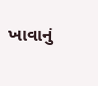ખાવાનું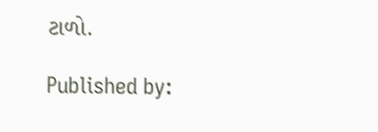ટાળો.

Published by: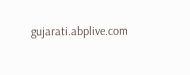gujarati.abplive.com